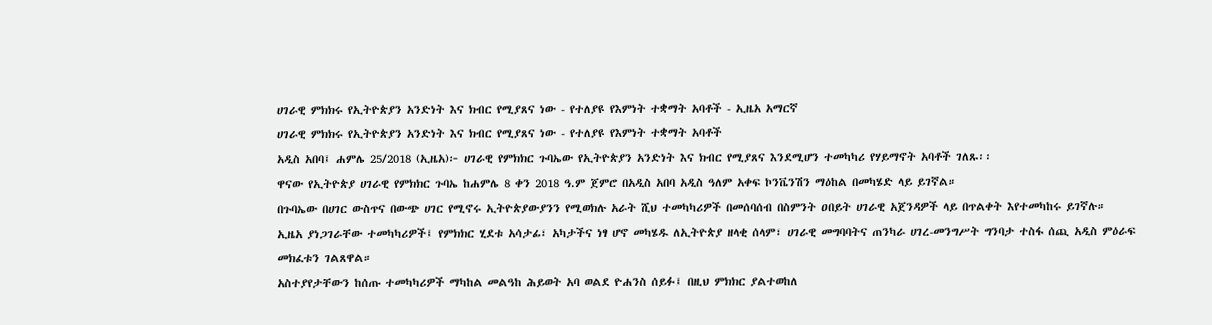ሀገራዊ ምክክሩ የኢትዮጵያን አንድነት እና ክብር የሚያጸና ነው - የተለያዩ የእምነት ተቋማት አባቶች - ኢዜአ አማርኛ
ሀገራዊ ምክክሩ የኢትዮጵያን አንድነት እና ክብር የሚያጸና ነው - የተለያዩ የእምነት ተቋማት አባቶች
አዲስ አበባ፤ ሐምሌ 25/2018 (ኢዜአ)፦ ሀገራዊ የምክክር ጉባኤው የኢትዮጵያን አንድነት እና ክብር የሚያጸና እንደሚሆን ተመካካሪ የሃይማኖት አባቶች ገለጹ፡፡
ዋናው የኢትዮጵያ ሀገራዊ የምክክር ጉባኤ ከሐምሌ 8 ቀን 2018 ዓ.ም ጀምሮ በአዲስ አበባ አዲስ ዓለም አቀፍ ኮንቬንሽን ማዕከል በመካሄድ ላይ ይገኛል።
በጉባኤው በሀገር ውስጥና በውጭ ሀገር የሚኖሩ ኢትዮጵያውያንን የሚወክሉ አራት ሺህ ተመካካሪዎች በመሰባሰብ በስምንት ዐበይት ሀገራዊ አጀንዳዎች ላይ በጥልቀት እየተመካከሩ ይገኛሉ።
ኢዜአ ያነጋገራቸው ተመካካሪዎች፤ የምክክር ሂደቱ አሳታፊ፣ አካታችና ነፃ ሆኖ መካሄዱ ለኢትዮጵያ ዘላቂ ሰላም፣ ሀገራዊ መግባባትና ጠንካራ ሀገረ-መንግሥት ግንባታ ተስፋ ሰጪ አዲስ ምዕራፍ መክፈቱን ገልጸዋል።
አስተያየታቸውን ከሰጡ ተመካካሪዎች ማካከል መልዓከ ሕይወት አባ ወልደ ዮሐንስ ሰይፉ፤ በዚህ ምክክር ያልተወከለ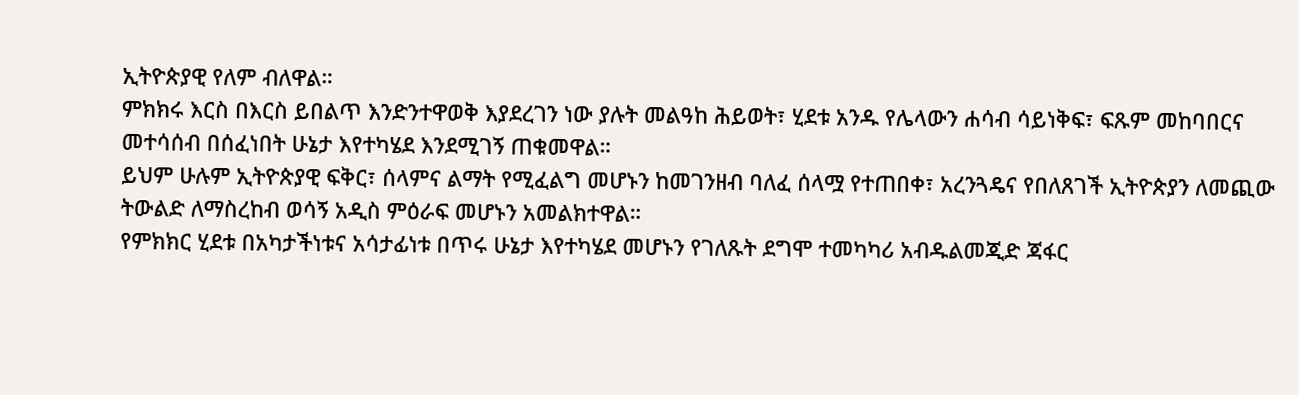ኢትዮጵያዊ የለም ብለዋል።
ምክክሩ እርስ በእርስ ይበልጥ እንድንተዋወቅ እያደረገን ነው ያሉት መልዓከ ሕይወት፣ ሂደቱ አንዱ የሌላውን ሐሳብ ሳይነቅፍ፣ ፍጹም መከባበርና መተሳሰብ በሰፈነበት ሁኔታ እየተካሄደ እንደሚገኝ ጠቁመዋል።
ይህም ሁሉም ኢትዮጵያዊ ፍቅር፣ ሰላምና ልማት የሚፈልግ መሆኑን ከመገንዘብ ባለፈ ሰላሟ የተጠበቀ፣ አረንጓዴና የበለጸገች ኢትዮጵያን ለመጪው ትውልድ ለማስረከብ ወሳኝ አዲስ ምዕራፍ መሆኑን አመልክተዋል።
የምክክር ሂደቱ በአካታችነቱና አሳታፊነቱ በጥሩ ሁኔታ እየተካሄደ መሆኑን የገለጹት ደግሞ ተመካካሪ አብዱልመጂድ ጃፋር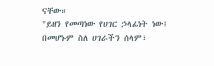ናቸው።
"ይዘን የመጣነው የሀገር ኃላፊነት ነው፤ በመሆኑም ስለ ሀገራችን ሰላም፣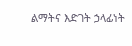ልማትና እድገት ኃላፊነት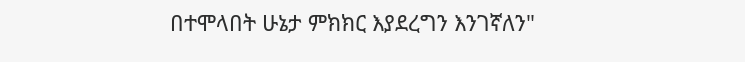በተሞላበት ሁኔታ ምክክር እያደረግን እንገኛለን"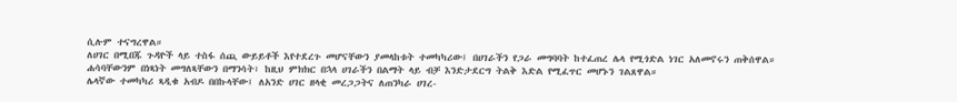ሲሉም ተናግረዋል።
ለሀገር በሚበጁ ጉዳዮች ላይ ተስፋ ሰጪ ውይይቶች እየተደረጉ መሆናቸውን ያመላከቱት ተመካካሪው፤ በሀገራችን የጋራ መግባባት ከተፈጠረ ሌላ የሚጎድል ነገር አለመኖሩን ጠቅሰዋል።
ሐሳባቸውንም በነጻነት መግለጻቸውን በማንሳት፣ ከዚህ ምክክር በኋላ ሀገራችን በልማት ላይ ብቻ እንድታደርግ ትልቅ እድል የሚፈጥር መሆኑን ገልጸዋል።
ሌላኛው ተመካካሪ ጻዲቁ አብዶ በበኩላቸው፤ ለአንድ ሀገር ዘላቂ መረጋጋትና ለጠንካራ ሀገረ-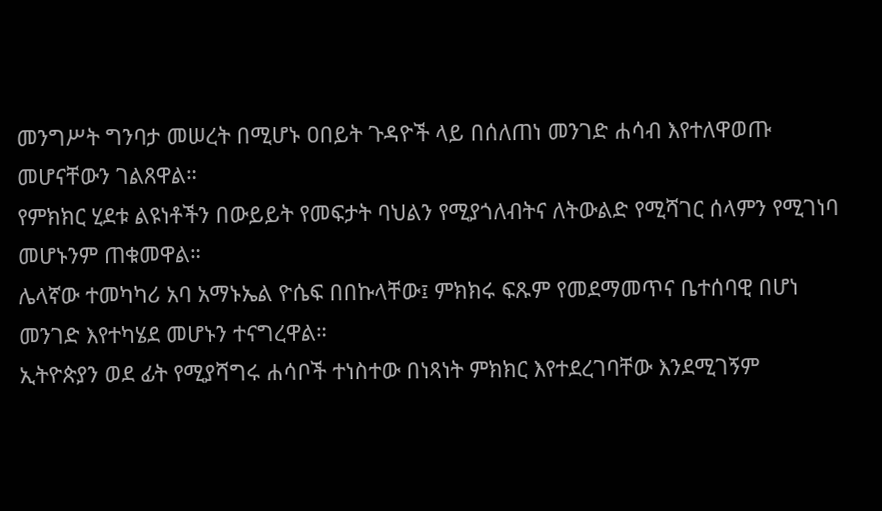መንግሥት ግንባታ መሠረት በሚሆኑ ዐበይት ጉዳዮች ላይ በሰለጠነ መንገድ ሐሳብ እየተለዋወጡ መሆናቸውን ገልጸዋል።
የምክክር ሂደቱ ልዩነቶችን በውይይት የመፍታት ባህልን የሚያጎለብትና ለትውልድ የሚሻገር ሰላምን የሚገነባ መሆኑንም ጠቁመዋል።
ሌላኛው ተመካካሪ አባ አማኑኤል ዮሴፍ በበኩላቸው፤ ምክክሩ ፍጹም የመደማመጥና ቤተሰባዊ በሆነ መንገድ እየተካሄደ መሆኑን ተናግረዋል።
ኢትዮጵያን ወደ ፊት የሚያሻግሩ ሐሳቦች ተነስተው በነጻነት ምክክር እየተደረገባቸው እንደሚገኝም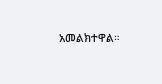አመልክተዋል።